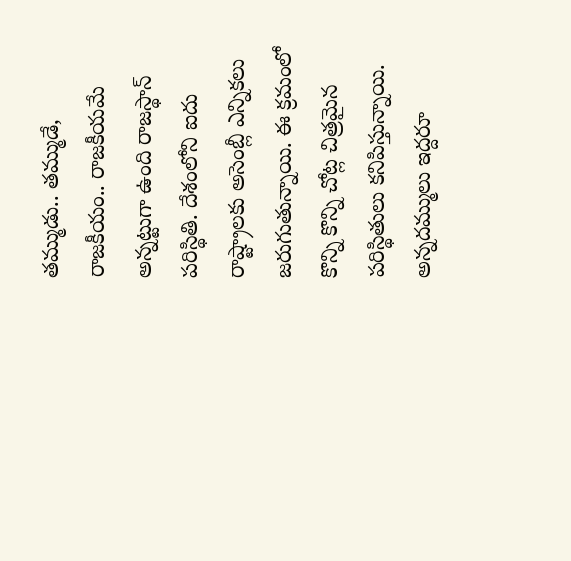తమ్ముడు.. తమ్ముడే, రాజకీయం.. రాజకీయమే అన్నట్టుగా ఉంది రాజస్థాన్ పరిస్థితి. దేశంలోని ఐదు రాష్ట్రాలకు అసెంబ్లీ ఎన్నికలు జరుగుతున్నాయి. ఈ క్రమంలో కొన్ని కొన్ని చోట్ల చిత్రమైన పరిస్థితులు కనిపిస్తున్నాయి. అన్నదమ్ములు ఇద్దరూ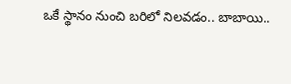ఒకే స్థానం నుంచి బరిలో నిలవడం.. బాబాయి..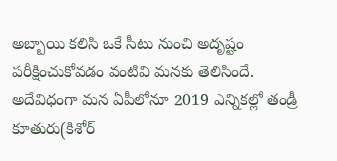అబ్బాయి కలిసి ఒకే సీటు నుంచి అదృష్టం పరీక్షించుకోవడం వంటివి మనకు తెలిసిందే.
అదేవిధంగా మన ఏపీలోనూ 2019 ఎన్నికల్లో తండ్రీ కూతురు(కిశోర్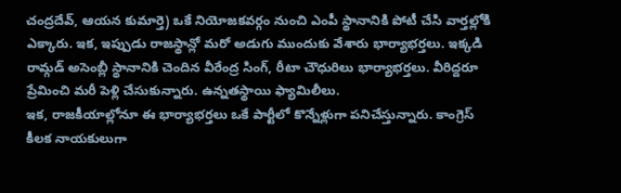చంద్రదేవ్, ఆయన కుమార్తె) ఒకే నియోజకవర్గం నుంచి ఎంపీ స్థానానికి పోటీ చేసి వార్తల్లోకి ఎక్కారు. ఇక, ఇప్పుడు రాజస్థాన్లో మరో అడుగు ముందుకు వేశారు భార్యాభర్తలు. ఇక్కడి రామ్గడ్ అసెంబ్లీ స్థానానికి చెందిన వీరేంద్ర సింగ్, రీటా చౌధురిలు భార్యాభర్తలు. వీరిద్దరూ ప్రేమించి మరీ పెళ్లి చేసుకున్నారు. ఉన్నతస్థాయి ఫ్యామిలీలు.
ఇక, రాజకీయాల్లోనూ ఈ భార్యాభర్తలు ఒకే పార్టీలో కొన్నేళ్లుగా పనిచేస్తున్నారు. కాంగ్రెస్ కీలక నాయకులుగా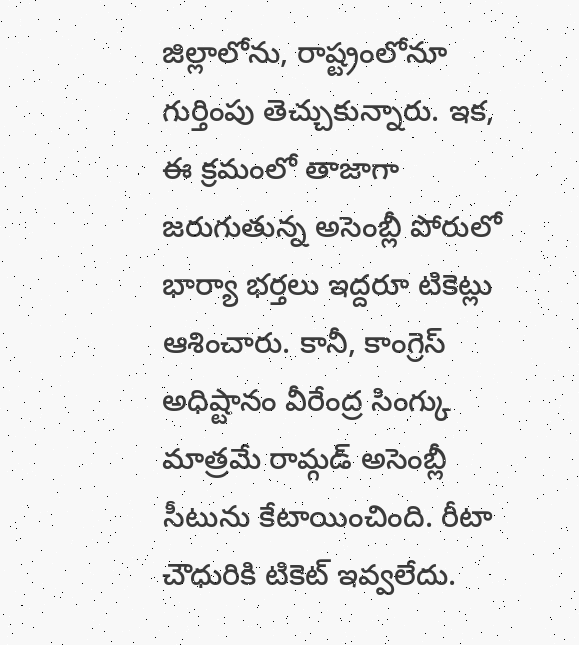జిల్లాలోను, రాష్ట్రంలోనూ గుర్తింపు తెచ్చుకున్నారు. ఇక, ఈ క్రమంలో తాజాగా జరుగుతున్న అసెంబ్లీ పోరులో భార్యా భర్తలు ఇద్దరూ టికెట్లు ఆశించారు. కానీ, కాంగ్రెస్ అధిష్టానం వీరేంద్ర సింగ్కు మాత్రమే రామ్గడ్ అసెంబ్లీ సీటును కేటాయించింది. రీటా చౌధురికి టికెట్ ఇవ్వలేదు.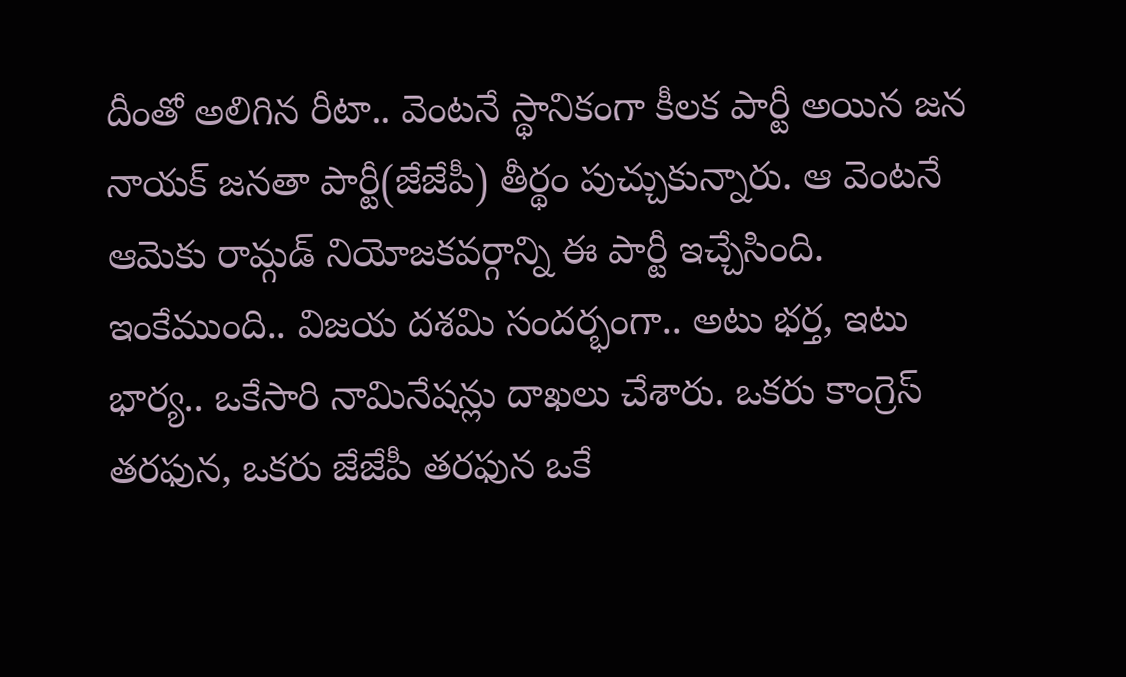దీంతో అలిగిన రీటా.. వెంటనే స్థానికంగా కీలక పార్టీ అయిన జన నాయక్ జనతా పార్టీ(జేజేపీ) తీర్థం పుచ్చుకున్నారు. ఆ వెంటనే ఆమెకు రామ్గడ్ నియోజకవర్గాన్ని ఈ పార్టీ ఇచ్చేసింది. ఇంకేముంది.. విజయ దశమి సందర్భంగా.. అటు భర్త, ఇటు భార్య.. ఒకేసారి నామినేషన్లు దాఖలు చేశారు. ఒకరు కాంగ్రెస్ తరఫున, ఒకరు జేజేపీ తరఫున ఒకే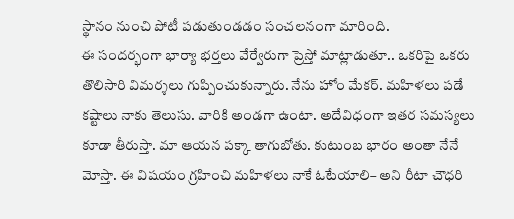స్థానం నుంచి పోటీ పడుతుండడం సంచలనంగా మారింది.
ఈ సందర్భంగా భార్యా భర్తలు వేర్వేరుగా ప్రెస్తో మాట్లాడుతూ.. ఒకరిపై ఒకరు తొలిసారి విమర్శలు గుప్పించుకున్నారు. నేను హోం మేకర్. మహిళలు పడే కష్టాలు నాకు తెలుసు. వారికి అండగా ఉంటా. అదేవిధంగా ఇతర సమస్యలు కూడా తీరుస్తా. మా ఆయన పక్కా తాగుబోతు. కుటుంబ భారం అంతా నేనే మోస్తా. ఈ విషయం గ్రహించి మహిళలు నాకే ఓటేయాలి– అని రీటా చౌధరి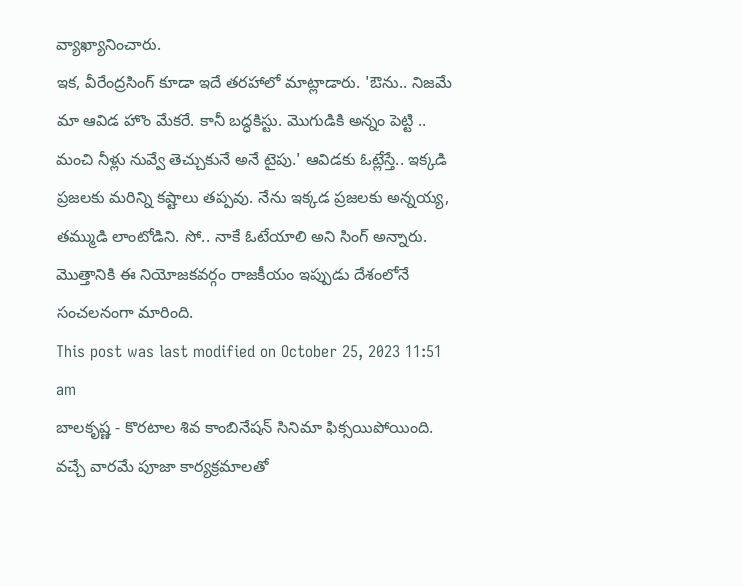వ్యాఖ్యానించారు.
ఇక, వీరేంద్రసింగ్ కూడా ఇదే తరహాలో మాట్లాడారు. 'ఔను.. నిజమే మా ఆవిడ హొం మేకరే. కానీ బద్ధకిస్టు. మొగుడికి అన్నం పెట్టి .. మంచి నీళ్లు నువ్వే తెచ్చుకునే అనే టైపు.' ఆవిడకు ఓట్లేస్తే.. ఇక్కడి ప్రజలకు మరిన్ని కష్టాలు తప్పవు. నేను ఇక్కడ ప్రజలకు అన్నయ్య, తమ్ముడి లాంటోడిని. సో.. నాకే ఓటేయాలి అని సింగ్ అన్నారు. మొత్తానికి ఈ నియోజకవర్గం రాజకీయం ఇప్పుడు దేశంలోనే సంచలనంగా మారింది.
This post was last modified on October 25, 2023 11:51 am
బాలకృష్ణ - కొరటాల శివ కాంబినేషన్ సినిమా ఫిక్సయిపోయింది. వచ్చే వారమే పూజా కార్యక్రమాలతో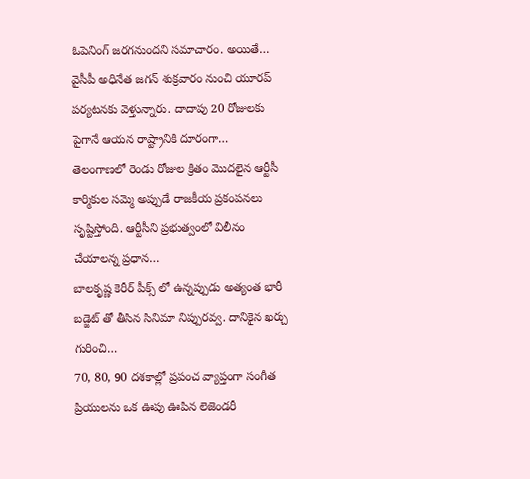ఓపెనింగ్ జరగనుందని సమాచారం. అయితే…
వైసీపీ అధినేత జగన్ శుక్రవారం నుంచి యూరప్ పర్యటనకు వెళ్తున్నారు. దాదాపు 20 రోజులకు పైగానే ఆయన రాష్ట్రానికి దూరంగా…
తెలంగాణలో రెండు రోజుల క్రితం మొదలైన ఆర్టీసీ కార్మికుల సమ్మె అప్పుడే రాజకీయ ప్రకంపనలు సృష్టిస్తోంది. ఆర్టీసీని ప్రభుత్వంలో విలీనం చేయాలన్న ప్రధాన…
బాలకృష్ణ కెరీర్ పీక్స్ లో ఉన్నప్పుడు అత్యంత భారీ బడ్జెట్ తో తీసిన సినిమా నిప్పురవ్వ. దానికైన ఖర్చు గురించి…
70, 80, 90 దశకాల్లో ప్రపంచ వ్యాప్తంగా సంగీత ప్రియులను ఒక ఊపు ఊపిన లెజెండరీ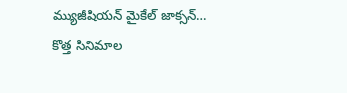మ్యుజీషియన్ మైకేల్ జాక్సన్…
కొత్త సినిమాల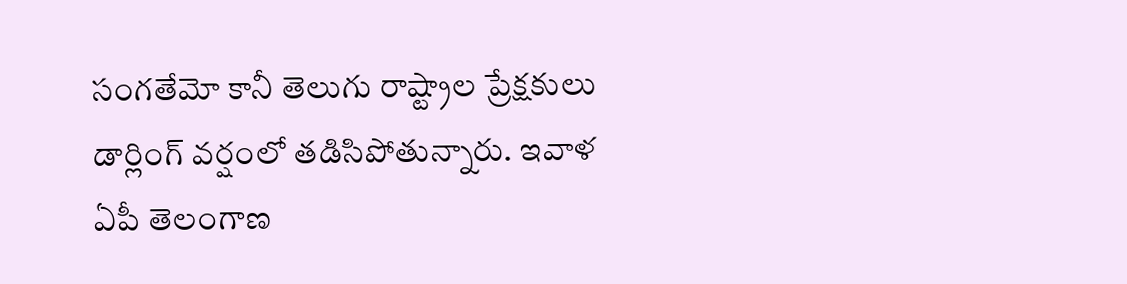సంగతేమో కానీ తెలుగు రాష్ట్రాల ప్రేక్షకులు డార్లింగ్ వర్షంలో తడిసిపోతున్నారు. ఇవాళ ఏపీ తెలంగాణ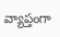వ్యాప్తంగా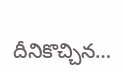దీనికొచ్చిన…